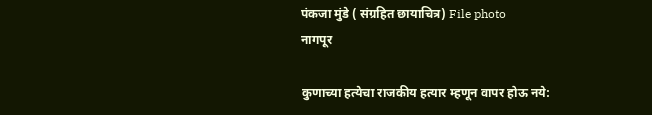पंकजा मुंडे ( संग्रहित छायाचित्र) File photo
नागपूर

कुणाच्या हत्येचा राजकीय हत्यार म्हणून वापर होऊ नये: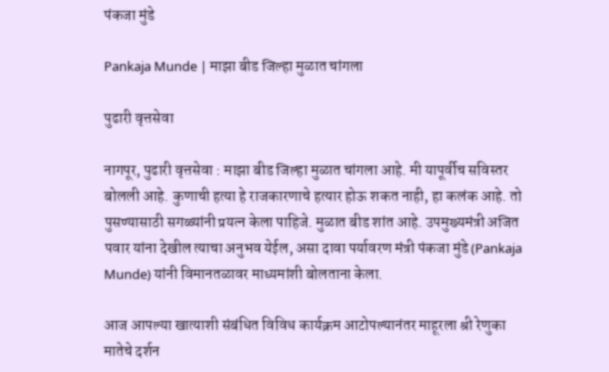पंकजा मुंडे

Pankaja Munde | माझा बीड जिल्हा मुळात चांगला

पुढारी वृत्तसेवा

नागपूर, पुढारी वृत्तसेवा : माझा बीड जिल्हा मुळात चांगला आहे. मी यापूर्वीच सविस्तर बोलली आहे. कुणाची हत्या हे राजकारणाचे हत्यार होऊ शकत नाही, हा कलंक आहे. तो पुसण्यासाठी सगळ्यांनी प्रयत्न केला पाहिजे. मुळात बीड शांत आहे. उपमुख्यमंत्री अजित पवार यांना देखील त्याचा अनुभव येईल, असा दावा पर्यावरण मंत्री पंकजा मुंडे (Pankaja Munde) यांनी विमानतळावर माध्यमांशी बोलताना केला.

आज आपल्या खात्याशी संबंधित विविध कार्यक्रम आटोपल्यानंतर माहूरला श्री रेणुका मातेचे दर्शन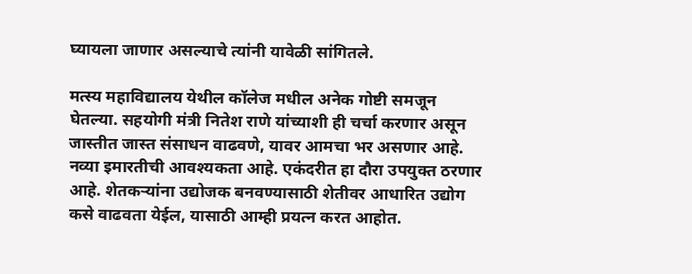घ्यायला जाणार असल्याचे त्यांनी यावेळी सांगितले.

मत्स्य महाविद्यालय येथील कॉलेज मधील अनेक गोष्टी समजून घेतल्या. सहयोगी मंत्री नितेश राणे यांच्याशी ही चर्चा करणार असून जास्तीत जास्त संसाधन वाढवणे, यावर आमचा भर असणार आहे. नव्या इमारतीची आवश्यकता आहे. एकंदरीत हा दौरा उपयुक्त ठरणार आहे. शेतकऱ्यांना उद्योजक बनवण्यासाठी शेतीवर आधारित उद्योग कसे वाढवता येईल, यासाठी आम्ही प्रयत्न करत आहोत.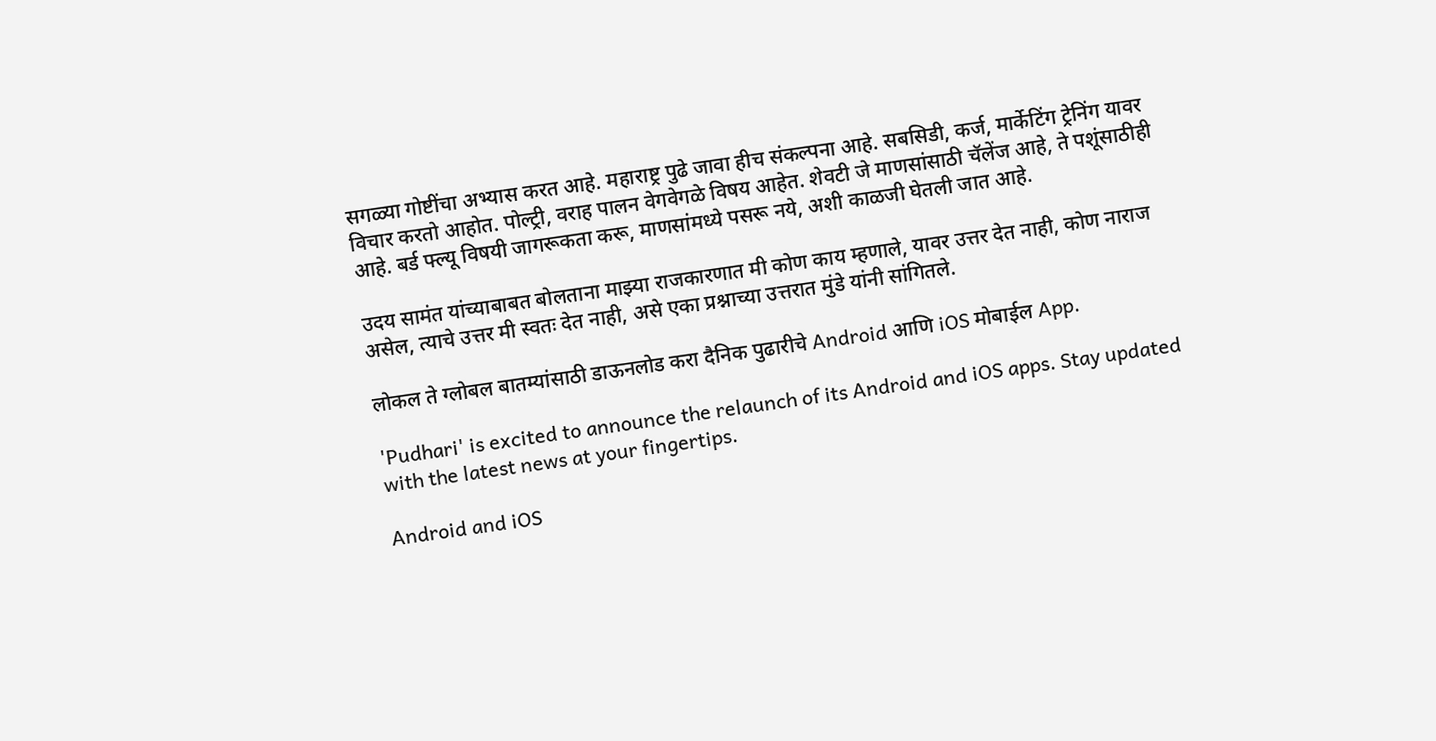सगळ्या गोष्टींचा अभ्यास करत आहे. महाराष्ट्र पुढे जावा हीच संकल्पना आहे. सबसिडी, कर्ज, मार्केटिंग ट्रेनिंग यावर विचार करतो आहोत. पोल्ट्री, वराह पालन वेगवेगळे विषय आहेत. शेवटी जे माणसांसाठी चॅलेंज आहे, ते पशूंसाठीही आहे. बर्ड फ्ल्यू विषयी जागरूकता करू, माणसांमध्ये पसरू नये, अशी काळजी घेतली जात आहे.

उदय सामंत यांच्याबाबत बोलताना माझ्या राजकारणात मी कोण काय म्हणाले, यावर उत्तर देत नाही, कोण नाराज असेल, त्याचे उत्तर मी स्वतः देत नाही, असे एका प्रश्नाच्या उत्तरात मुंडे यांनी सांगितले.

लोकल ते ग्लोबल बातम्यांसाठी डाऊनलोड करा दैनिक पुढारीचे Android आणि iOS मोबाईल App.

'Pudhari' is excited to announce the relaunch of its Android and iOS apps. Stay updated with the latest news at your fingertips.

Android and iOS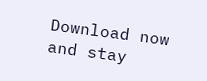Download now and stay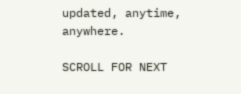updated, anytime, anywhere.

SCROLL FOR NEXT